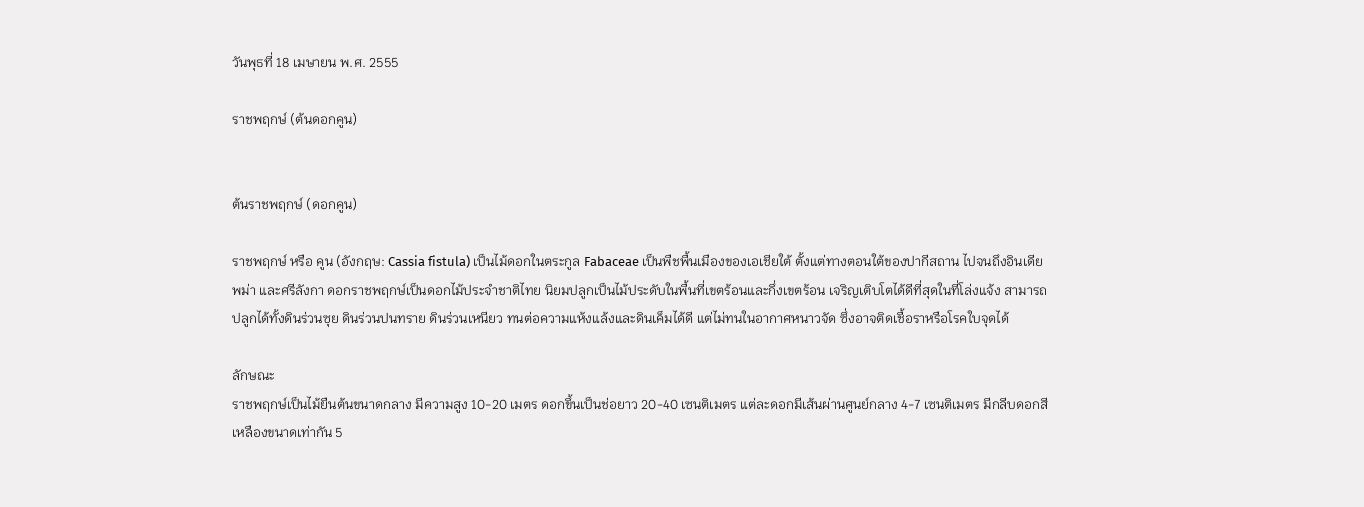วันพุธที่ 18 เมษายน พ.ศ. 2555

ราชพฤกษ์ (ต้นดอกคูน)


ต้นราชพฤกษ์ (ดอกคูน)

ราชพฤกษ์ หรือ คูน (อังกฤษ: Cassia fistula) เป็นไม้ดอกในตระกูล Fabaceae เป็นพืชพื้นเมืองของเอเชียใต้ ตั้งแต่ทางตอนใต้ของปากีสถาน ไปจนถึงอินเดีย พม่า และศรีลังกา ดอกราชพฤกษ์เป็นดอกไม้ประจำชาติไทย นิยมปลูกเป็นไม้ประดับในพื้นที่เขตร้อนและกึ่งเขตร้อน เจริญเติบโตได้ดีที่สุดในที่โล่งแจ้ง สามารถปลูกได้ทั้งดินร่วนซุย ดินร่วนปนทราย ดินร่วนเหนียว ทนต่อความแห้งแล้งและดินเค็มได้ดี แต่ไม่ทนในอากาศหนาวจัด ซึ่งอาจติดเชื้อราหรือโรคใบจุดได้

ลักษณะ
ราชพฤกษ์เป็นไม้ยืนต้นขนาดกลาง มีความสูง 10-20 เมตร ดอกขึ้นเป็นช่อยาว 20-40 เซนติเมตร แต่ละดอกมีเส้นผ่านศูนย์กลาง 4-7 เซนติเมตร มีกลีบดอกสีเหลืองขนาดเท่ากัน 5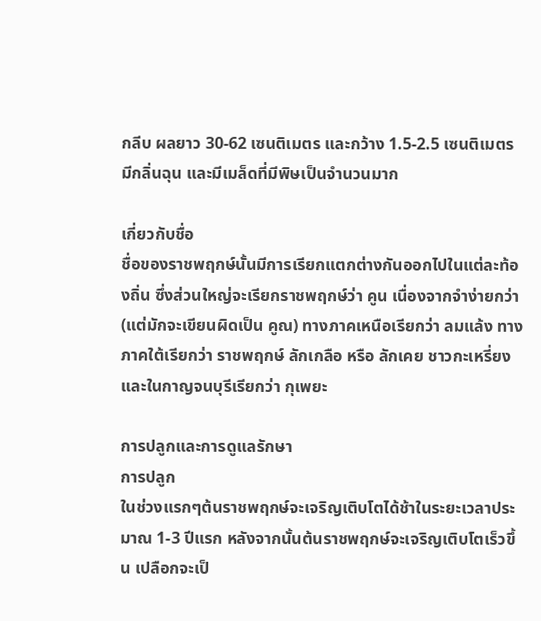กลีบ ผลยาว 30-62 เซนติเมตร และกว้าง 1.5-2.5 เซนติเมตร มีกลิ่นฉุน และมีเมล็ดที่มีพิษเป็นจำนวนมาก

เกี่ยวกับชื่อ
ชื่อของราชพฤกษ์นั้นมีการเรียกแตกต่างกันออกไปในแต่ละท้องถิ่น ซึ่งส่วนใหญ่จะเรียกราชพฤกษ์ว่า คูน เนื่องจากจำง่ายกว่า (แต่มักจะเขียนผิดเป็น คูณ) ทางภาคเหนือเรียกว่า ลมแล้ง ทางภาคใต้เรียกว่า ราชพฤกษ์ ลักเกลือ หรือ ลักเคย ชาวกะเหรี่ยงและในกาญจนบุรีเรียกว่า กุเพยะ

การปลูกและการดูแลรักษา
การปลูก
ในช่วงแรกๆต้นราชพฤกษ์จะเจริญเติบโตได้ช้าในระยะเวลาประมาณ 1-3 ปีแรก หลังจากนั้นต้นราชพฤกษ์จะเจริญเติบโตเร็วขึ้น เปลือกจะเป็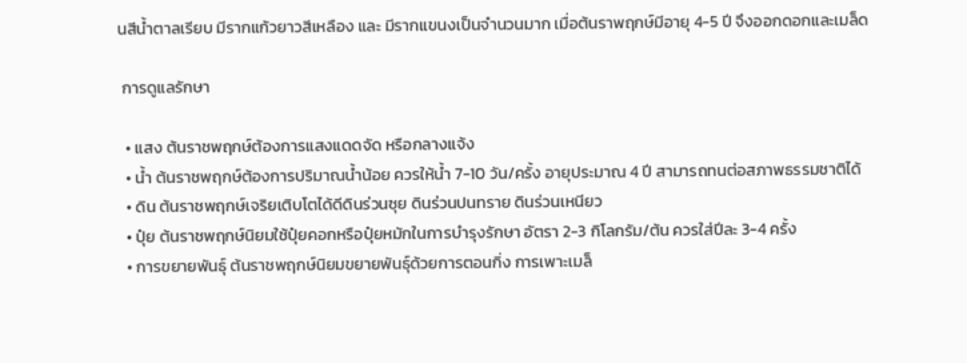นสีน้ำตาลเรียบ มีรากแก้วยาวสีเหลือง และ มีรากแขนงเป็นจำนวนมาก เมื่อต้นราพฤกษ์มีอายุ 4-5 ปี จึงออกดอกและเมล็ด

 การดูแลรักษา

  • แสง ต้นราชพฤกษ์ต้องการแสงแดดจัด หรือกลางแจ้ง
  • น้ำ ต้นราชพฤกษ์ต้องการปริมาณน้ำน้อย ควรให้น้ำ 7-10 วัน/ครั้ง อายุประมาณ 4 ปี สามารถทนต่อสภาพธรรมชาติได้
  • ดิน ต้นราชพฤกษ์เจริยเติบโตได้ดีดินร่วนซุย ดินร่วนปนทราย ดินร่วนเหนียว
  • ปุ๋ย ต้นราชพฤกษ์นิยมใช้ปุ๋ยคอกหรือปุ๋ยหมักในการบำรุงรักษา อัตรา 2-3 กิโลกรัม/ต้น ควรใส่ปีละ 3-4 ครั้ง
  • การขยายพันธุ์ ต้นราชพฤกษ์นิยมขยายพันธุ์ด้วยการตอนกิ่ง การเพาะเมล็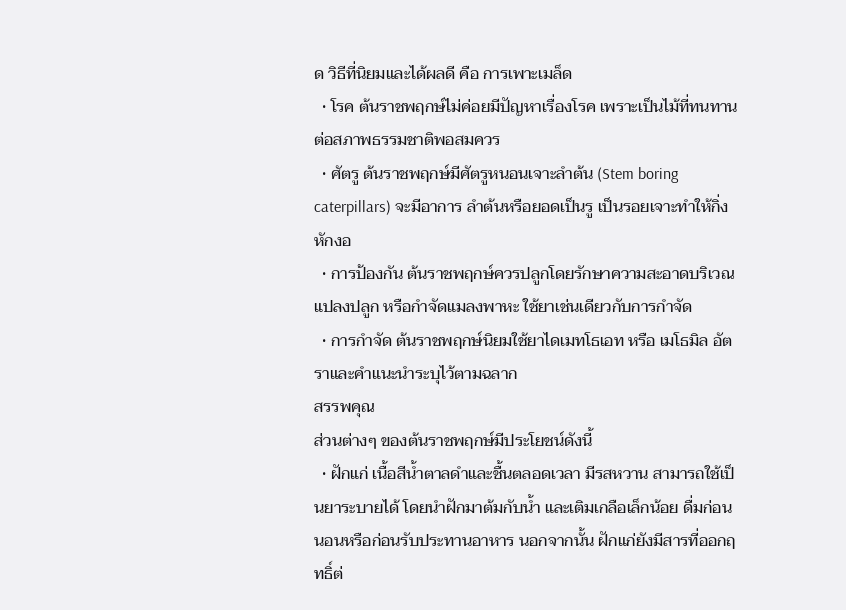ด วิธีที่นิยมและได้ผลดี คือ การเพาะเมล็ด
  • โรค ต้นราชพฤกษ์ไม่ค่อยมีปัญหาเรื่องโรค เพราะเป็นไม้ที่ทนทานต่อสภาพธรรมชาติพอสมควร
  • ศัตรู ต้นราชพฤกษ์มีศัตรูหนอนเจาะลำต้น (Stem boring caterpillars) จะมีอาการ ลำต้นหรือยอดเป็นรู เป็นรอยเจาะทำให้กิ่งหักงอ
  • การป้องกัน ต้นราชพฤกษ์ควรปลูกโดยรักษาความสะอาดบริเวณแปลงปลูก หรือกำจัดแมลงพาหะ ใช้ยาเช่นเดียวกับการกำจัด
  • การกำจัด ต้นราชพฤกษ์นิยมใช้ยาไดเมทโธเอท หรือ เมโธมิล อัตราและคำแนะนำระบุไว้ตามฉลาก
สรรพคุณ
ส่วนต่างๆ ของต้นราชพฤกษ์มีประโยชน์ดังนี้
  • ฝักแก่ เนื้อสีน้ำตาลดำและชื้นตลอดเวลา มีรสหวาน สามารถใช้เป็นยาระบายได้ โดยนำฝักมาต้มกับน้ำ และเติมเกลือเล็กน้อย ดื่มก่อนนอนหรือก่อนรับประทานอาหาร นอกจากนั้น ฝักแก่ยังมีสารที่ออกฤทธิ์ต่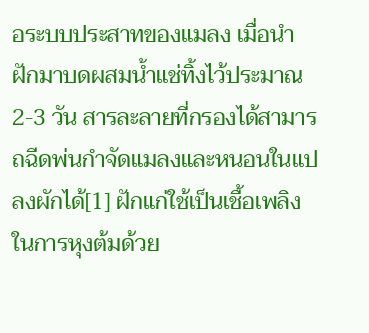อระบบประสาทของแมลง เมื่อนำฝักมาบดผสมน้ำแช่ทิ้งไว้ประมาณ 2-3 วัน สารละลายที่กรองได้สามารถฉีดพ่นกำจัดแมลงและหนอนในแปลงผักได้[1] ฝักแก่ใช้เป็นเชื้อเพลิงในการหุงต้มด้วย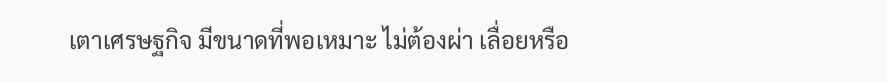เตาเศรษฐกิจ มีขนาดที่พอเหมาะ ไม่ต้องผ่า เลื่อยหรือ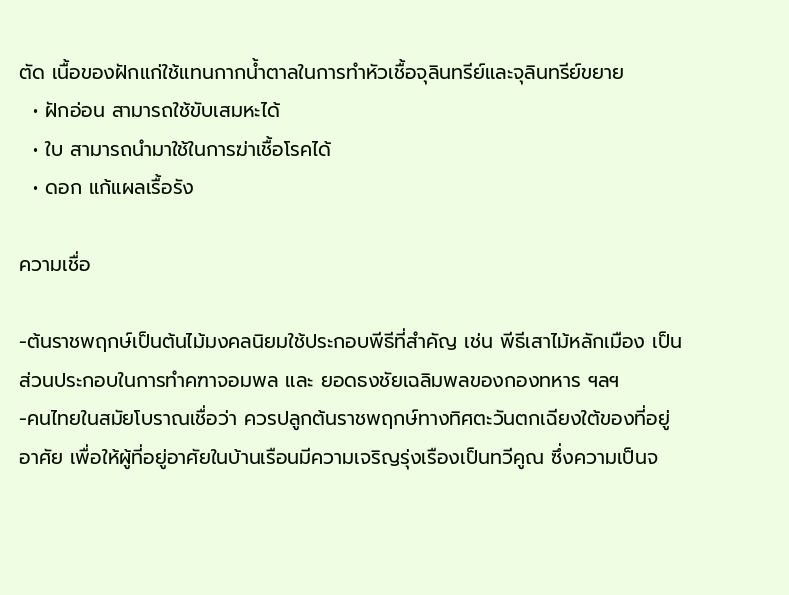ตัด เนื้อของฝักแก่ใช้แทนกากน้ำตาลในการทำหัวเชื้อจุลินทรีย์และจุลินทรีย์ขยาย
  • ฝักอ่อน สามารถใช้ขับเสมหะได้
  • ใบ สามารถนำมาใช้ในการฆ่าเชื้อโรคได้
  • ดอก แก้แผลเรื้อรัง

ความเชื่อ

-ต้นราชพฤกษ์เป็นต้นไม้มงคลนิยมใช้ประกอบพีธีที่สำคัญ เช่น พีธีเสาไม้หลักเมือง เป็นส่วนประกอบในการทำคฑาจอมพล และ ยอดธงชัยเฉลิมพลของกองทหาร ฯลฯ
-คนไทยในสมัยโบราณเชื่อว่า ควรปลูกต้นราชพฤกษ์ทางทิศตะวันตกเฉียงใต้ของที่อยู่อาศัย เพื่อให้ผู้ที่อยู่อาศัยในบ้านเรือนมีความเจริญรุ่งเรืองเป็นทวีคูณ ซึ่งความเป็นจ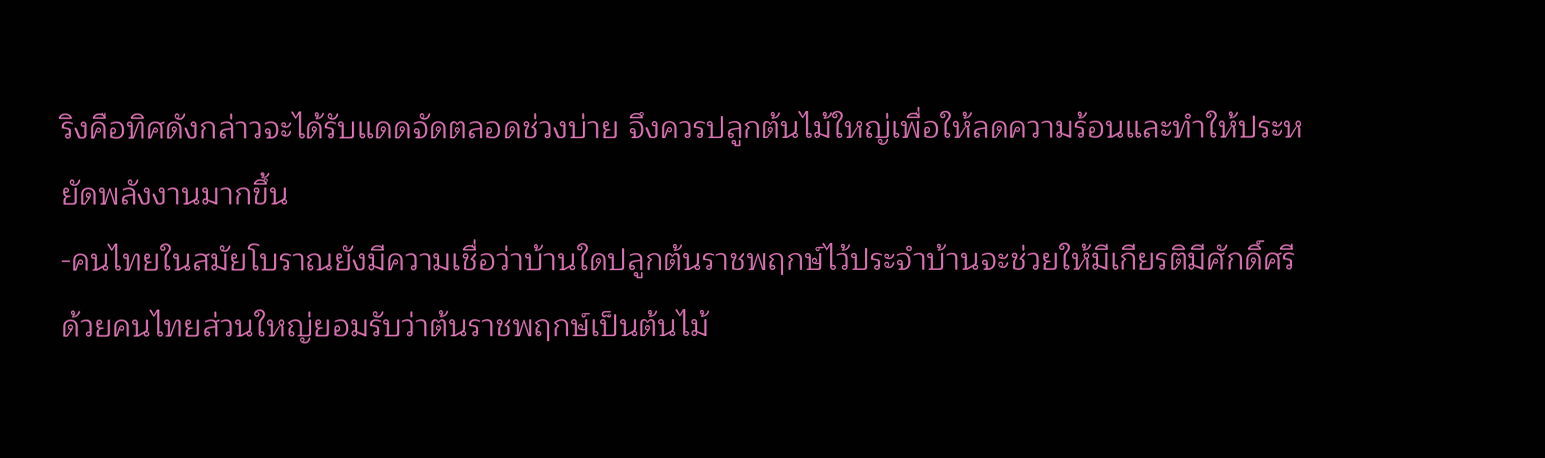ริงคือทิศดังกล่าวจะได้รับแดดจัดตลอดช่วงบ่าย จึงควรปลูกต้นไม้ใหญ่เพื่อให้ลดความร้อนและทำให้ประหยัดพลังงานมากขึ้น
-คนไทยในสมัยโบราณยังมีความเชื่อว่าบ้านใดปลูกต้นราชพฤกษ์ไว้ประจำบ้านจะช่วยให้มีเกียรติมีศักดิ์ศรี ด้วยคนไทยส่วนใหญ่ยอมรับว่าต้นราชพฤกษ์เป็นต้นไม้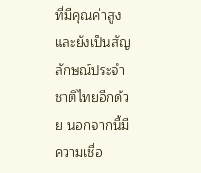ที่มีคุณค่าสูงและยังเป็นสัญลักษณ์ประจำชาติไทยอีกด้วย นอกจากนี้มีความเชื่อ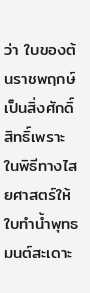ว่า ใบของต้นราชพฤกษ์เป็นสิ่งศักดิ์สิทธิ์เพราะในพิธีทางไสยศาสตร์ให้ใบทำน้ำพุทธมนต์สะเดาะ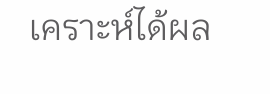เคราะห์ได้ผล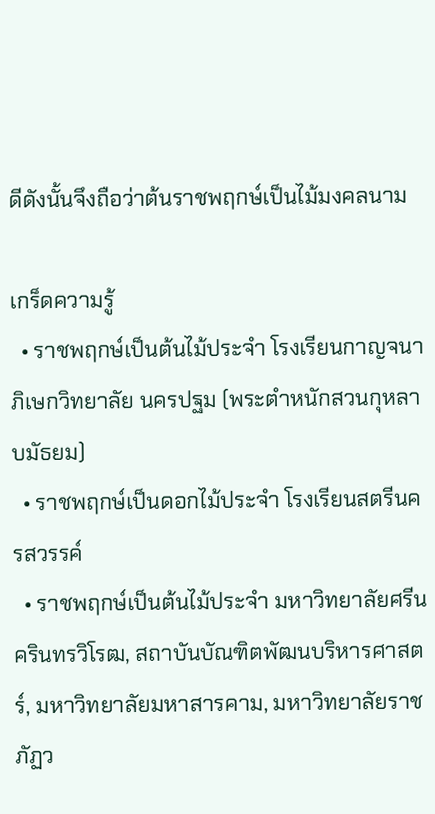ดีดังนั้นจึงถือว่าต้นราชพฤกษ์เป็นไม้มงคลนาม

เกร็ดความรู้
  • ราชพฤกษ์เป็นต้นไม้ประจำ โรงเรียนกาญจนาภิเษกวิทยาลัย นครปฐม (พระตำหนักสวนกุหลาบมัธยม)
  • ราชพฤกษ์เป็นดอกไม้ประจำ โรงเรียนสตรีนครสวรรค์
  • ราชพฤกษ์เป็นต้นไม้ประจำ มหาวิทยาลัยศรีนครินทรวิโรฒ, สถาบันบัณฑิตพัฒนบริหารศาสตร์, มหาวิทยาลัยมหาสารคาม, มหาวิทยาลัยราชภัฏว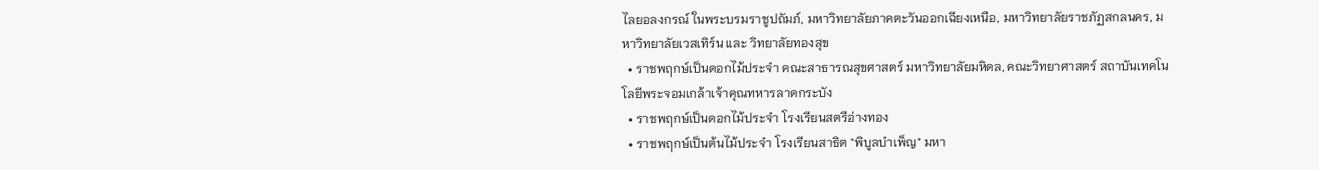ไลยอลงกรณ์ ในพระบรมราชูปถัมภ์, มหาวิทยาลัยภาคตะวันออกเฉียงเหนือ, มหาวิทยาลัยราชภัฏสกลนคร, มหาวิทยาลัยเวสเทิร์น และ วิทยาลัยทองสุข
  • ราชพฤกษ์เป็นดอกไม้ประจำ คณะสาธารณสุขศาสตร์ มหาวิทยาลัยมหิดล, คณะวิทยาศาสตร์ สถาบันเทคโนโลยีพระจอมเกล้าเจ้าคุณทหารลาดกระบัง
  • ราชพฤกษ์เป็นดอกไม้ประจำ โรงเรียนสตรีอ่างทอง
  • ราชพฤกษ์เป็นต้นไม้ประจำ โรงเรียนสาธิต "พิบูลบำเพ็ญ" มหา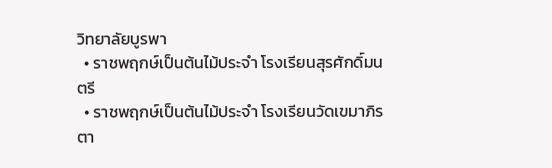วิทยาลัยบูรพา
  • ราชพฤกษ์เป็นต้นไม้ประจำ โรงเรียนสุรศักดิ์มนตรี
  • ราชพฤกษ์เป็นต้นไม้ประจำ โรงเรียนวัดเขมาภิรตา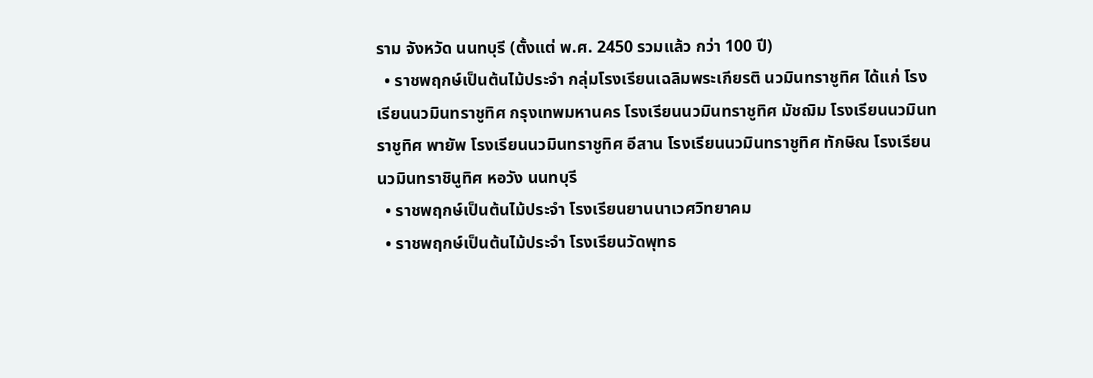ราม จังหวัด นนทบุรี (ตั้งแต่ พ.ศ. 2450 รวมแล้ว กว่า 100 ปี)
  • ราชพฤกษ์เป็นต้นไม้ประจำ กลุ่มโรงเรียนเฉลิมพระเกียรติ นวมินทราชูทิศ ได้แก่ โรงเรียนนวมินทราชูทิศ กรุงเทพมหานคร โรงเรียนนวมินทราชูทิศ มัชฌิม โรงเรียนนวมินทราชูทิศ พายัพ โรงเรียนนวมินทราชูทิศ อีสาน โรงเรียนนวมินทราชูทิศ ทักษิณ โรงเรียนนวมินทราชินูทิศ หอวัง นนทบุรี
  • ราชพฤกษ์เป็นต้นไม้ประจำ โรงเรียนยานนาเวศวิทยาคม
  • ราชพฤกษ์เป็นต้นไม้ประจำ โรงเรียนวัดพุทธ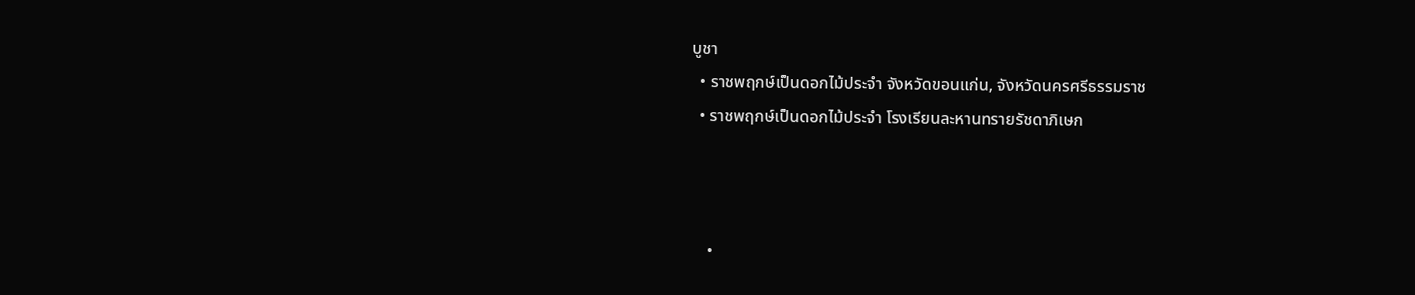บูชา
  • ราชพฤกษ์เป็นดอกไม้ประจำ จังหวัดขอนแก่น, จังหวัดนครศรีธรรมราช
  • ราชพฤกษ์เป็นดอกไม้ประจำ โรงเรียนละหานทรายรัชดาภิเษก



    •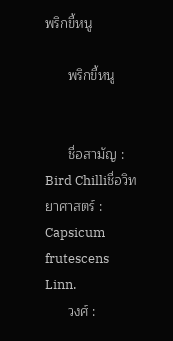พริกขี้หนู

      พริกขี้หนู


      ชื่อสามัญ :          Bird Chilliชื่อวิทยาศาสตร์ :    Capsicum frutescens Linn.
      วงศ์ :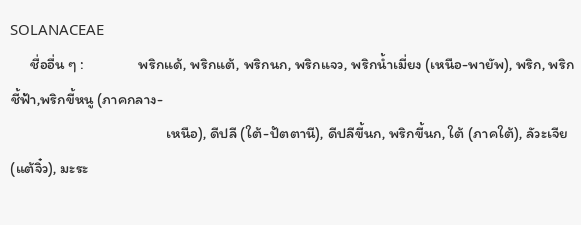SOLANACEAE
      ชื่ออื่น ๆ :                พริกแด้, พริกแต้, พริกนก, พริกแจว, พริกน้ำเมี่ยง (เหนือ-พายัพ), พริก, พริกชี้ฟ้า,พริกขี้หนู (ภาคกลาง-
                                              เหนือ), ดีปลี (ใต้-ปัตตานี), ดีปลีขี้นก, พริกขี้นก, ใต้ (ภาคใต้), ลัวะเจีย (แต้จิ๋ว), มะระ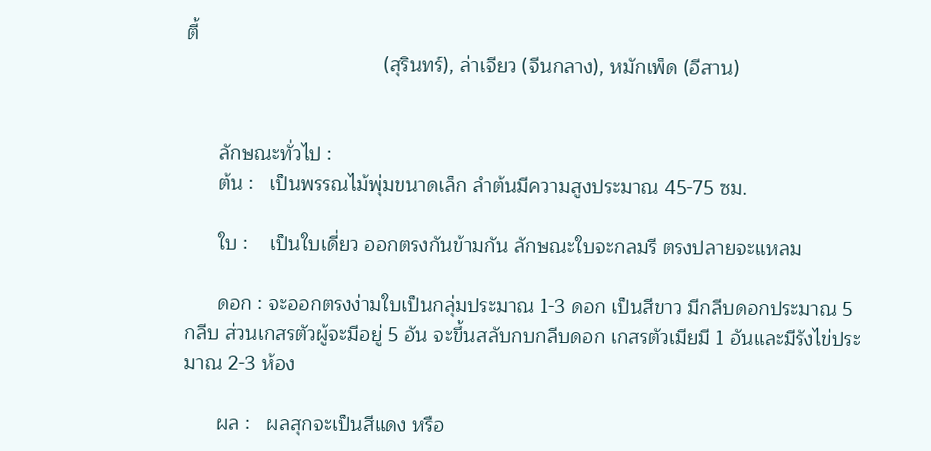ตี้
                                    (สุรินทร์), ล่าเจียว (จีนกลาง), หมักเพ็ด (อีสาน)


      ลักษณะทั่วไป :
      ต้น :   เป็นพรรณไม้พุ่มขนาดเล็ก ลำต้นมีความสูงประมาณ 45-75 ซม.

      ใบ :    เป็นใบเดี่ยว ออกตรงกันข้ามกัน ลักษณะใบจะกลมรี ตรงปลายจะแหลม

      ดอก : จะออกตรงง่ามใบเป็นกลุ่มประมาณ 1-3 ดอก เป็นสีขาว มีกลีบดอกประมาณ 5 กลีบ ส่วนเกสรตัวผู้จะมีอยู่ 5 อัน จะขึ้นสลับกบกลีบดอก เกสรตัวเมียมี 1 อันและมีรังไข่ประมาณ 2-3 ห้อง

      ผล :   ผลสุกจะเป็นสีแดง หรือ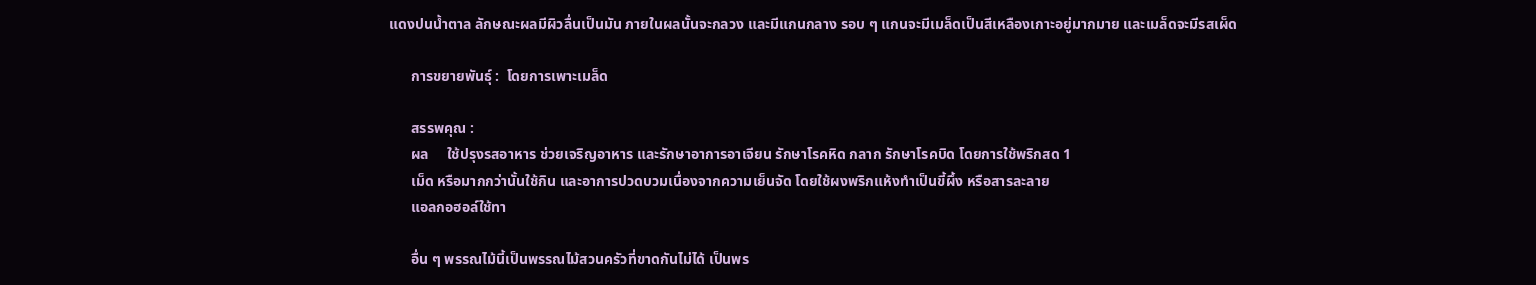แดงปนน้ำตาล ลักษณะผลมีผิวลื่นเป็นมัน ภายในผลนั้นจะกลวง และมีแกนกลาง รอบ ๆ แกนจะมีเมล็ดเป็นสีเหลืองเกาะอยู่มากมาย และเมล็ดจะมีรสเผ็ด

      การขยายพันธุ์ :  โดยการเพาะเมล็ด

      สรรพคุณ :
      ผล     ใช้ปรุงรสอาหาร ช่วยเจริญอาหาร และรักษาอาการอาเจียน รักษาโรคหิด กลาก รักษาโรคบิด โดยการใช้พริกสด 1
      เม็ด หรือมากกว่านั้นใช้กิน และอาการปวดบวมเนื่องจากความเย็นจัด โดยใช้ผงพริกแห้งทำเป็นขี้ผึ้ง หรือสารละลาย
      แอลกอฮอล์ใช้ทา

      อื่น ๆ พรรณไม้นี้เป็นพรรณไม้สวนครัวที่ขาดกันไม่ได้ เป็นพร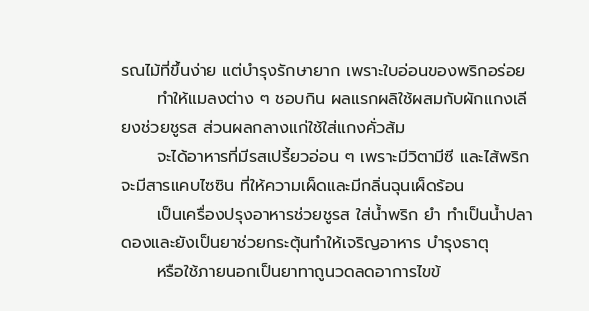รณไม้ที่ขึ้นง่าย แต่บำรุงรักษายาก เพราะใบอ่อนของพริกอร่อย
      ทำให้แมลงต่าง ๆ ชอบกิน ผลแรกผลิใช้ผสมกับผักแกงเลียงช่วยชูรส ส่วนผลกลางแก่ใช้ใส่แกงคั่วส้ม
      จะได้อาหารที่มีรสเปรี้ยวอ่อน ๆ เพราะมีวิตามีซี และไส้พริกจะมีสารแคบไซซิน ที่ให้ความเผ็ดและมีกลิ่นฉุนเผ็ดร้อน
      เป็นเครื่องปรุงอาหารช่วยชูรส ใส่น้ำพริก ยำ ทำเป็นน้ำปลาดองและยังเป็นยาช่วยกระตุ้นทำให้เจริญอาหาร บำรุงธาตุ
      หรือใช้ภายนอกเป็นยาทาถูนวดลดอาการไขข้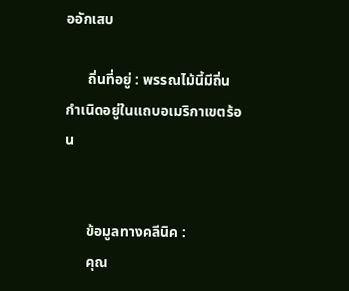ออักเสบ

      ถิ่นที่อยู่ : พรรณไม้นี้มีถิ่นกำเนิดอยู่ในแถบอเมริกาเขตร้อน


      ข้อมูลทางคลีนิค :
      คุณ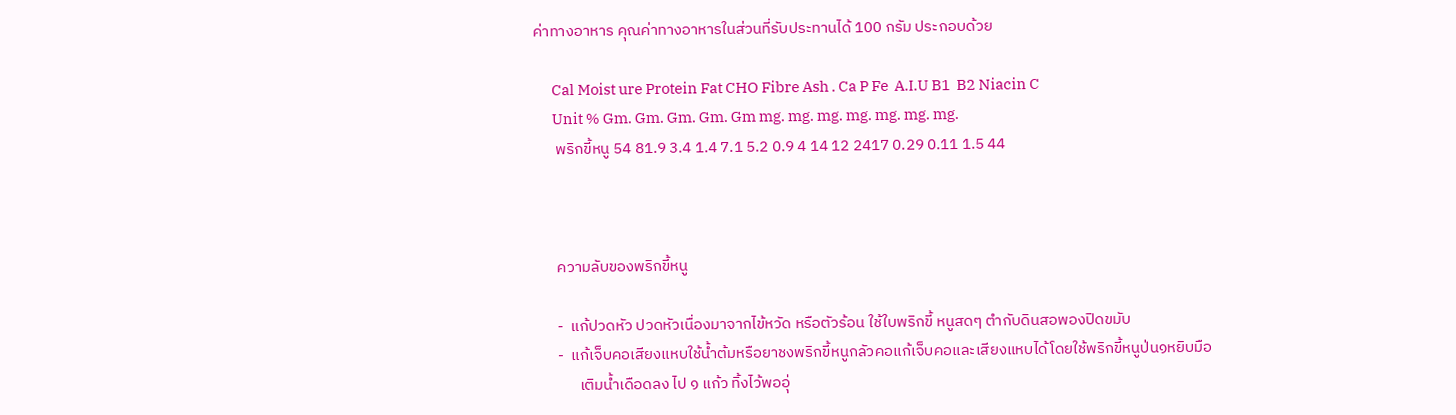ค่าทางอาหาร คุณค่าทางอาหารในส่วนที่รับประทานได้ 100 กรัม ประกอบด้วย

      Cal Moist ure Protein Fat CHO Fibre Ash . Ca P Fe  A.I.U B1  B2 Niacin C
      Unit % Gm. Gm. Gm. Gm. Gm mg. mg. mg. mg. mg. mg. mg.
      พริกขี้หนู 54 81.9 3.4 1.4 7.1 5.2 0.9 4 14 12 2417 0.29 0.11 1.5 44



      ความลับของพริกขี้หนู

      -  แก้ปวดหัว ปวดหัวเนื่องมาจากไข้หวัด หรือตัวร้อน ใช้ใบพริกขี้ หนูสดๆ ตำกับดินสอพองปิดขมับ
      -  แก้เจ็บคอเสียงแหบใช้น้ำต้มหรือยาชงพริกขี้หนูกลัวคอแก้เจ็บคอและเสียงแหบได้โดยใช้พริกขี้หนูป่น๑หยิบมือ
            เติมน้ำเดือดลง ไป ๑ แก้ว ทิ้งไว้พออุ่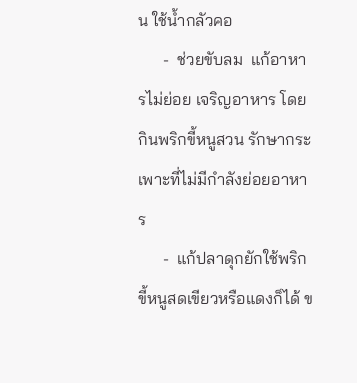น ใช้น้ำกลัวคอ
      -  ช่วยขับลม  แก้อาหารไม่ย่อย เจริญอาหาร โดยกินพริกขี้หนูสวน รักษากระเพาะที่ไม่มีกำลังย่อยอาหาร
      -  แก้ปลาดุกยักใช้พริกขี้หนูสดเขียวหรือแดงก็ได้ ข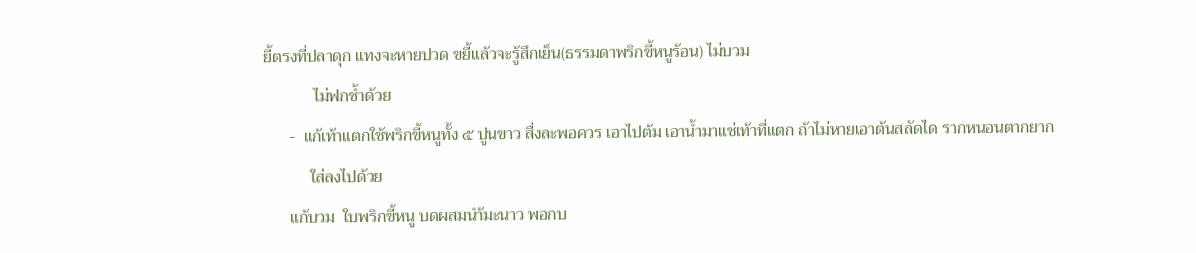ยี้ตรงที่ปลาดุก แทงจะหายปวด ขยี้แล้วจะรู้สึกเย็น(ธรรมดาพริกขี้หนูร้อน) ไม่บวม
            ไม่ฟกช้ำด้วย
      -  แก้เท้าแตกใช้พริกขี้หนูทั้ง ๕ ปูนขาว สื่งละพอควร เอาไปต้ม เอาน้ำมาแช่เท้าที่แตก ถ้าไม่หายเอาต้นสลัดได รากหนอนตากยาก
           ใส่ลงไปด้วย
      แก้บวม  ใบพริกขี้หนู บดผสมนำ้มะนาว พอกบ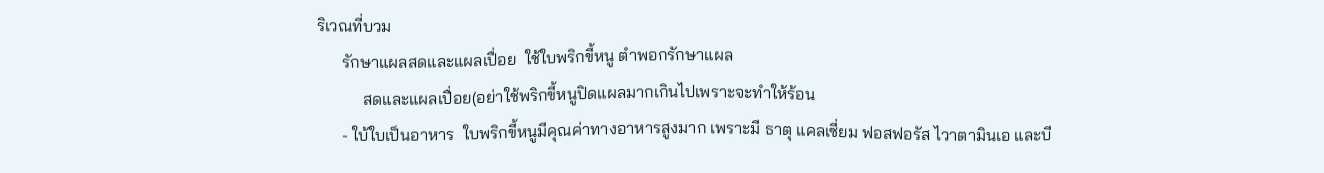ริเวณที่บวม
      รักษาแผลสดและแผลเปื่อย  ใช้ใบพริกขี้หนู ตำพอกรักษาแผล
           สดและแผลเปื่อย(อย่าใช้พริกขี้หนูปิดแผลมากเกินไปเพราะจะทำให้ร้อน
      - ใบ้ใบเป็นอาหาร  ใบพริกขี้หนูมีคุณค่าทางอาหารสูงมาก เพราะมี ธาตุ แคลเซี่ยม ฟอสฟอรัส ไวาตามินเอ และบี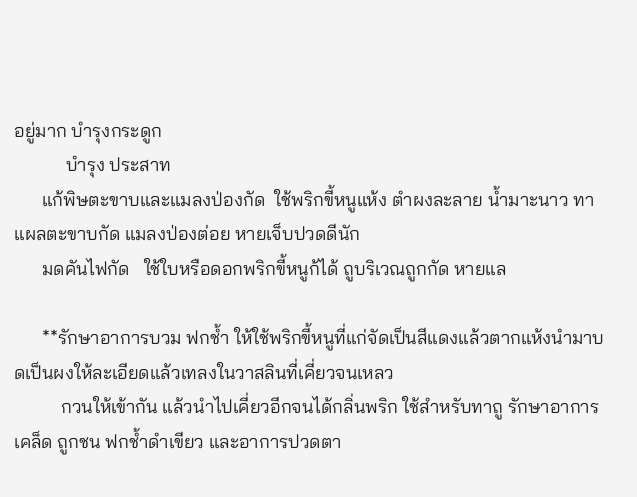อยู่มาก บำรุงกระดูก
           บำรุง ประสาท
      แก้พิษตะขาบและแมลงป่องกัด  ใช้พริกขี้หนูแห้ง ตำผงละลาย น้ำมาะนาว ทาแผลตะขาบกัด แมลงป่องต่อย หายเจ็บปวดดีนัก
      มดคันไฟกัด   ใช้ใบหรือดอกพริกขี้หนูก้ได้ ถูบริเวณถูกกัด หายแล

      **รักษาอาการบวม ฟกช้ำ ให้ใช้พริกขี้หนูที่แก่จัดเป็นสีแดงแล้วตากแห้งนำมาบดเป็นผงให้ละเอียดแล้วเทลงในวาสลินที่เคี่ยวจนเหลว
          กวนให้เข้ากัน แล้วนำไปเคี่ยวอีกจนได้กลิ่นพริก ใช้สำหรับทาถู รักษาอาการเคล็ด ถูกชน ฟกช้ำดำเขียว และอาการปวดตา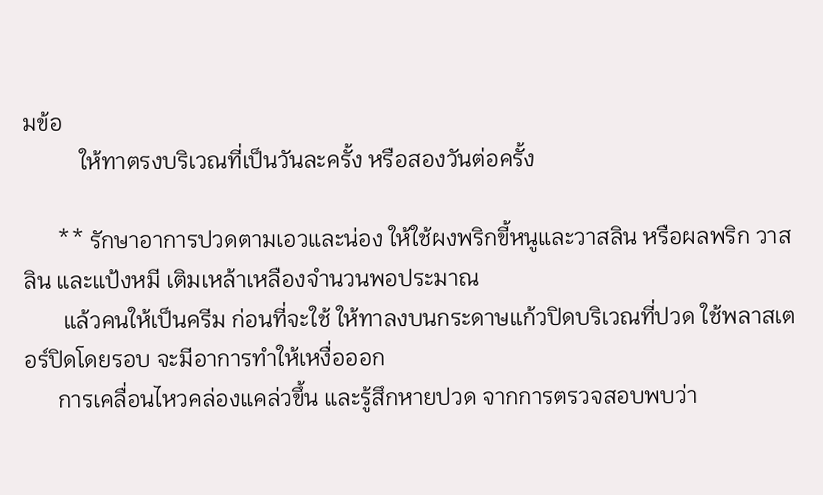มข้อ
          ให้ทาตรงบริเวณที่เป็นวันละครั้ง หรือสองวันต่อครั้ง

      ** รักษาอาการปวดตามเอวและน่อง ให้ใช้ผงพริกขี้หนูและวาสลิน หรือผลพริก วาสลิน และแป้งหมี เติมเหล้าเหลืองจำนวนพอประมาณ
       แล้วคนให้เป็นครีม ก่อนที่จะใช้ ให้ทาลงบนกระดาษแก้วปิดบริเวณที่ปวด ใช้พลาสเตอร์ปิดโดยรอบ จะมีอาการทำให้เหงื่อออก
      การเคลื่อนไหวคล่องแคล่วขึ้น และรู้สึกหายปวด จากการตรวจสอบพบว่า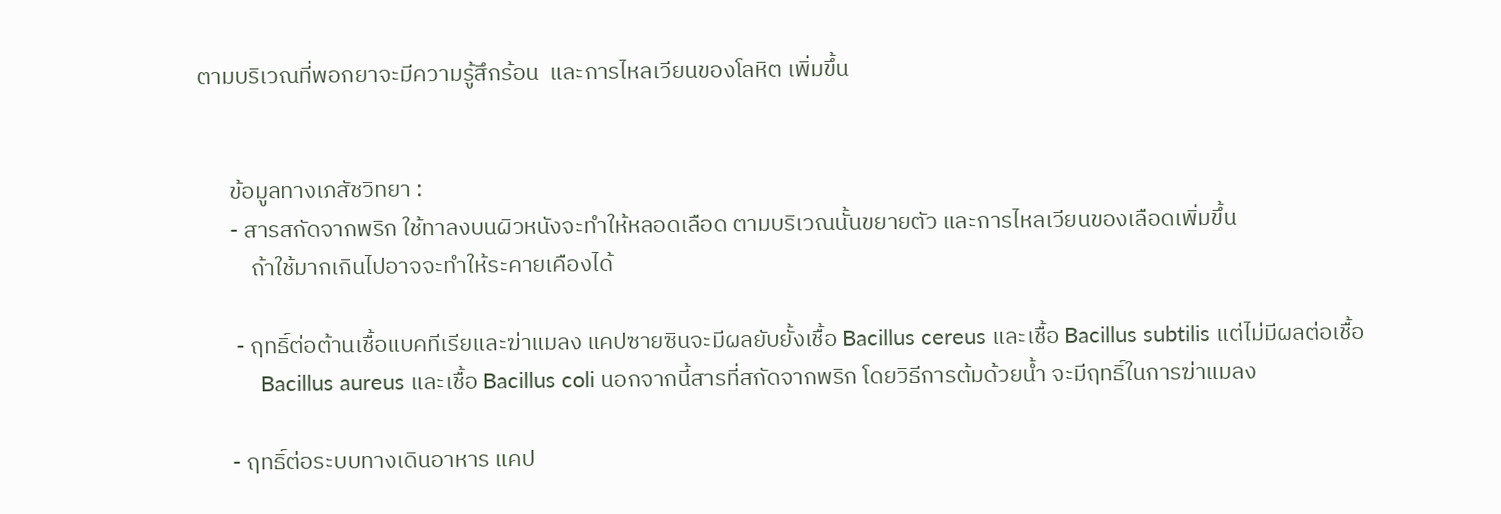ตามบริเวณที่พอกยาจะมีความรู้สึกร้อน  และการไหลเวียนของโลหิต เพิ่มขึ้น


      ข้อมูลทางเภสัชวิทยา :
      - สารสกัดจากพริก ใช้ทาลงบนผิวหนังจะทำให้หลอดเลือด ตามบริเวณนั้นขยายตัว และการไหลเวียนของเลือดเพิ่มขึ้น
          ถ้าใช้มากเกินไปอาจจะทำให้ระคายเคืองได้

       - ฤทธิ์ต่อต้านเชื้อแบคทีเรียและฆ่าแมลง แคปซายซินจะมีผลยับยั้งเชื้อ Bacillus cereus และเชื้อ Bacillus subtilis แต่ไม่มีผลต่อเชื้อ
          Bacillus aureus และเชื้อ Bacillus coli นอกจากนี้สารที่สกัดจากพริก โดยวิธีการต้มด้วยน้ำ จะมีฤทธิ์ในการฆ่าแมลง

      - ฤทธิ์ต่อระบบทางเดินอาหาร แคป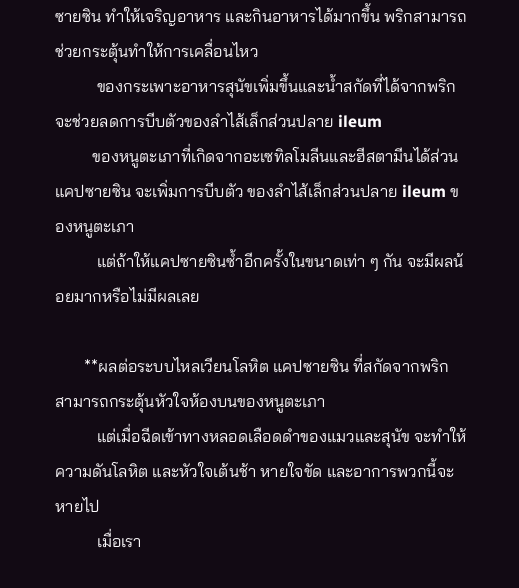ซายซิน ทำให้เจริญอาหาร และกินอาหารได้มากขึ้น พริกสามารถช่วยกระตุ้นทำให้การเคลื่อนไหว
          ของกระเพาะอาหารสุนัขเพิ่มขึ้นและน้ำสกัดที่ได้จากพริก จะช่วยลดการบีบตัวของลำไส้เล็กส่วนปลาย ileum
         ของหนูตะเภาที่เกิดจากอะเซทิลโมลีนและฮีสตามีนได้ส่วนแคปซายซิน จะเพิ่มการบีบตัว ของลำไส้เล็กส่วนปลาย ileum ของหนูตะเภา
          แต่ถ้าให้แคปซายซินซ้ำอีกครั้งในขนาดเท่า ๆ กัน จะมีผลน้อยมากหรือไม่มีผลเลย

       **ผลต่อระบบไหลเวียนโลหิต แคปซายซิน ที่สกัดจากพริก สามารถกระตุ้นหัวใจห้องบนของหนูตะเภา
          แต่เมื่อฉีดเข้าทางหลอดเลือดดำของแมวและสุนัข จะทำให้ความดันโลหิต และหัวใจเต้นช้า หายใจขัด และอาการพวกนี้จะหายไป
          เมื่อเรา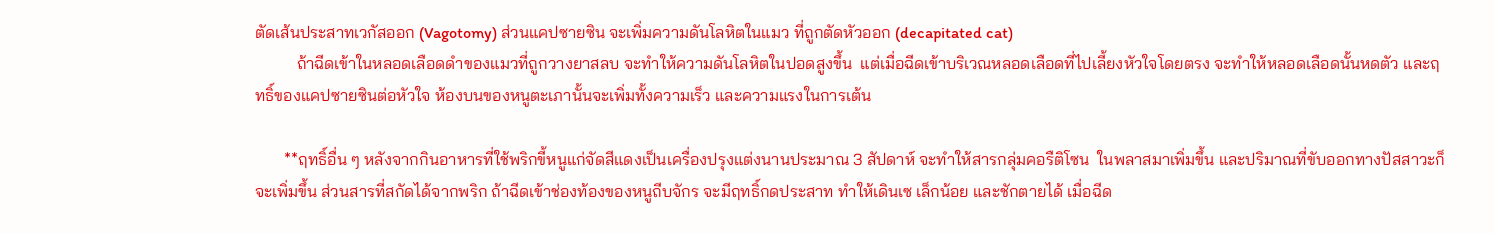ตัดเส้นประสาทเวกัสออก (Vagotomy) ส่วนแคปซายซิน จะเพิ่มความดันโลหิตในแมว ที่ถูกตัดหัวออก (decapitated cat)
          ถ้าฉีดเข้าในหลอดเลือดดำของแมวที่ถูกวางยาสลบ จะทำให้ความดันโลหิตในปอดสูงขึ้น  แต่เมื่อฉีดเข้าบริเวณหลอดเลือดที่ไปเลี้ยงหัวใจโดยตรง จะทำให้หลอดเลือดนั้นหดตัว และฤทธิ์ของแคปซายซินต่อหัวใจ ห้องบนของหนูตะเภานั้นจะเพิ่มทั้งความเร็ว และความแรงในการเต้น

       **ฤทธิ์อื่น ๆ หลังจากกินอาหารที่ใช้พริกขี้หนูแก่จัดสีแดงเป็นเครื่องปรุงแต่งนานประมาณ 3 สัปดาห์ จะทำให้สารกลุ่มคอรืติโซน  ในพลาสมาเพิ่มขึ้น และปริมาณที่ขับออกทางปัสสาวะก็จะเพิ่มขึ้น ส่วนสารที่สกัดได้จากพริก ถ้าฉีดเข้าช่องท้องของหนูถีบจักร จะมีฤทธิ์กดประสาท ทำให้เดินเซ เล็กน้อย และชักตายได้ เมื่อฉีด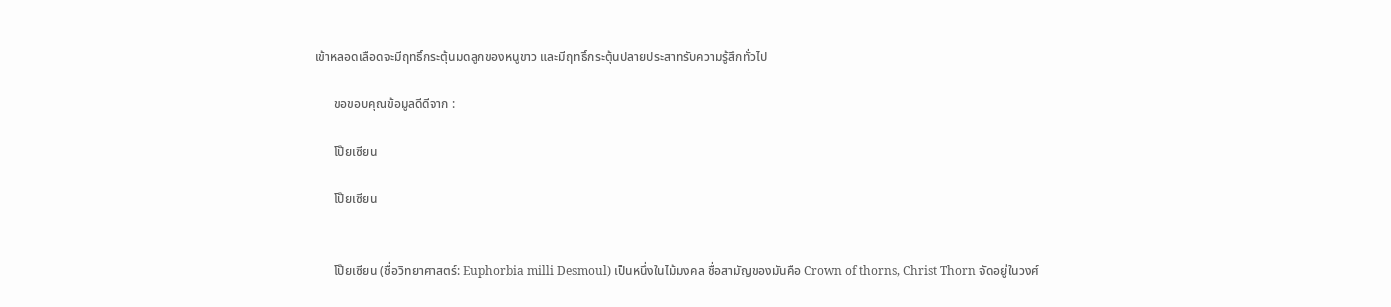เข้าหลอดเลือดจะมีฤทธิ์กระตุ้นมดลูกของหนูขาว และมีฤทธิ์กระตุ้นปลายประสาทรับความรู้สึกทั่วไป

      ขอขอบคุณข้อมูลดีดีจาก :

      โป๊ยเซียน

      โป๊ยเซียน


      โป๊ยเซียน (ชื่อวิทยาศาสตร์: Euphorbia milli Desmoul) เป็นหนึ่งในไม้มงคล ชื่อสามัญของมันคือ Crown of thorns, Christ Thorn จัดอยู่ในวงศ์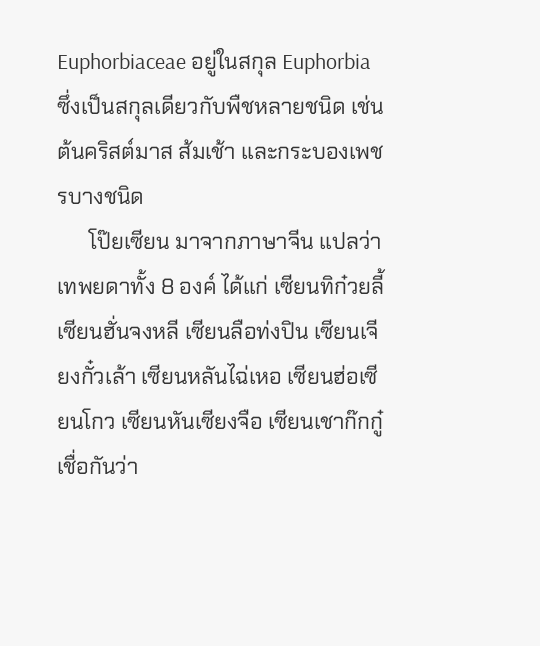Euphorbiaceae อยู่ในสกุล Euphorbia ซึ่งเป็นสกุลเดียวกับพืชหลายชนิด เช่น ต้นคริสต์มาส ส้มเช้า และกระบองเพชรบางชนิด
      โป๊ยเซียน มาจากภาษาจีน แปลว่าเทพยดาทั้ง 8 องค์ ได้แก่ เซียนทิก๋วยลี้ เซียนฮั่นจงหลี เซียนลือท่งปิน เซียนเจียงกั๋วเล้า เซียนหลันไฉ่เหอ เซียนฮ่อเซียนโกว เซียนหันเซียงจือ เซียนเชาก๊กกู๋ เชื่อกันว่า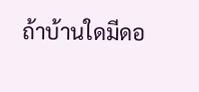ถ้าบ้านใดมีดอ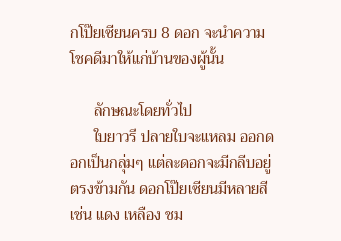กโป๊ยเซียนครบ 8 ดอก จะนำความโชคดีมาให้แก่บ้านของผู้นั้น

      ลักษณะโดยทั่วไป
      ใบยาวรี ปลายใบจะแหลม ออกดอกเป็นกลุ่มๆ แต่ละดอกจะมีกลีบอยู่ตรงข้ามกัน ดอกโป๊ยเซียนมีหลายสี เช่น แดง เหลือง ชม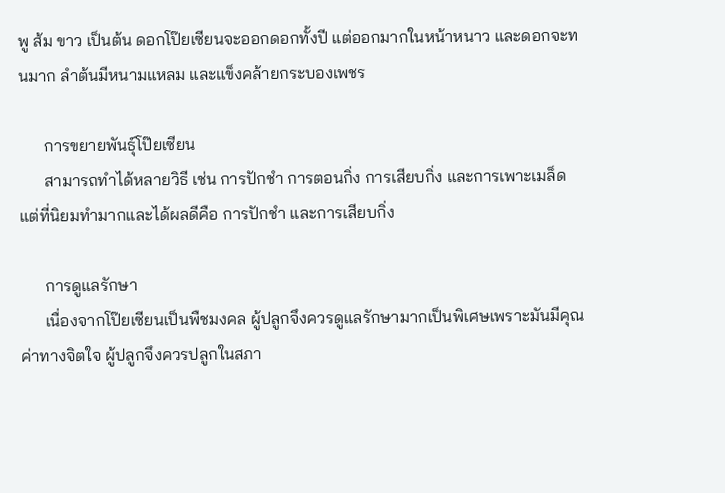พู ส้ม ขาว เป็นต้น ดอกโป๊ยเซียนจะออกดอกทั้งปี แต่ออกมากในหน้าหนาว และดอกจะทนมาก ลำต้นมีหนามแหลม และแข็งคล้ายกระบองเพชร

      การขยายพันธุ์โป๊ยเซียน
      สามารถทำได้หลายวิธี เช่น การปักชำ การตอนกิ่ง การเสียบกิ่ง และการเพาะเมล็ด แต่ที่นิยมทำมากและได้ผลดีคือ การปักชำ และการเสียบกิ่ง

      การดูแลรักษา
      เนื่องจากโป๊ยเซียนเป็นพืชมงคล ผู้ปลูกจึงควรดูแลรักษามากเป็นพิเศษเพราะมันมีคุณค่าทางจิตใจ ผู้ปลูกจึงควรปลูกในสภา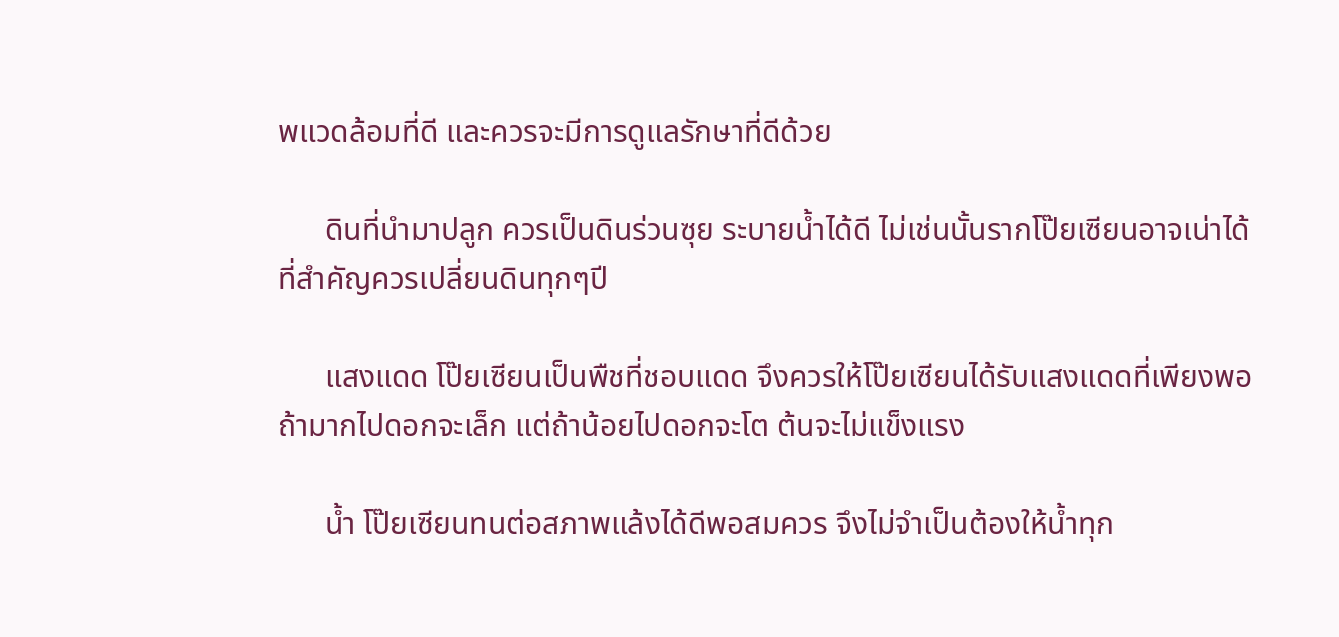พแวดล้อมที่ดี และควรจะมีการดูแลรักษาที่ดีด้วย

      ดินที่นำมาปลูก ควรเป็นดินร่วนซุย ระบายน้ำได้ดี ไม่เช่นนั้นรากโป๊ยเซียนอาจเน่าได้ ที่สำคัญควรเปลี่ยนดินทุกๆปี

      แสงแดด โป๊ยเซียนเป็นพืชที่ชอบแดด จึงควรให้โป๊ยเซียนได้รับแสงแดดที่เพียงพอ ถ้ามากไปดอกจะเล็ก แต่ถ้าน้อยไปดอกจะโต ต้นจะไม่แข็งแรง

      น้ำ โป๊ยเซียนทนต่อสภาพแล้งได้ดีพอสมควร จึงไม่จำเป็นต้องให้น้ำทุก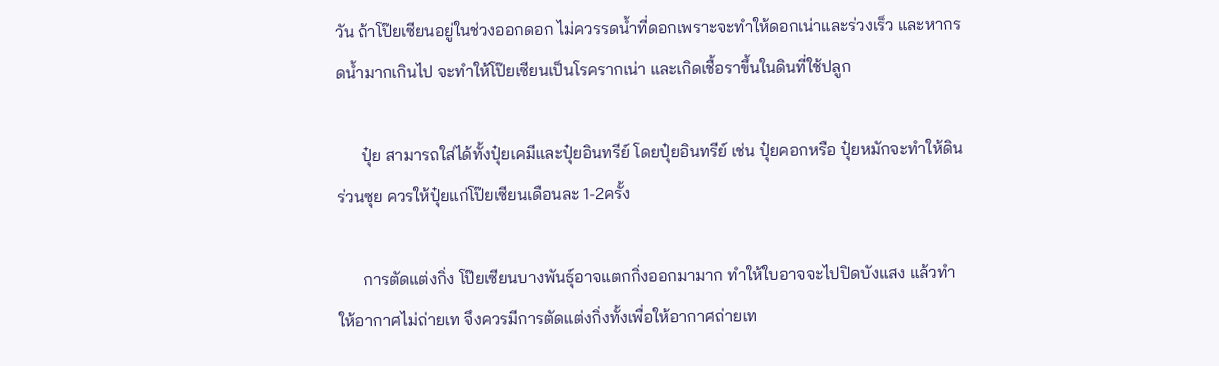วัน ถ้าโป๊ยเซียนอยู่ในช่วงออกดอก ไม่ควรรดน้ำที่ดอกเพราะจะทำให้ดอกเน่าและร่วงเร็ว และหากรดน้ำมากเกินไป จะทำให้โป๊ยเซียนเป็นโรครากเน่า และเกิดเชื้อราขึ้นในดินที่ใช้ปลูก

      ปุ๋ย สามารถใส่ได้ทั้งปุ๋ยเคมีและปุ๋ยอินทรีย์ โดยปุ๋ยอินทรีย์ เช่น ปุ๋ยคอกหรือ ปุ๋ยหมักจะทำให้ดินร่วนซุย ควรให้ปุ๋ยแก่โป๊ยเซียนเดือนละ 1-2ครั้ง

      การตัดแต่งกิ่ง โป๊ยเซียนบางพันธุ์อาจแตกกิ่งออกมามาก ทำให้ใบอาจจะไปปิดบังแสง แล้วทำให้อากาศไม่ถ่ายเท จึงควรมีการตัดแต่งกิ่งทั้งเพื่อให้อากาศถ่ายเท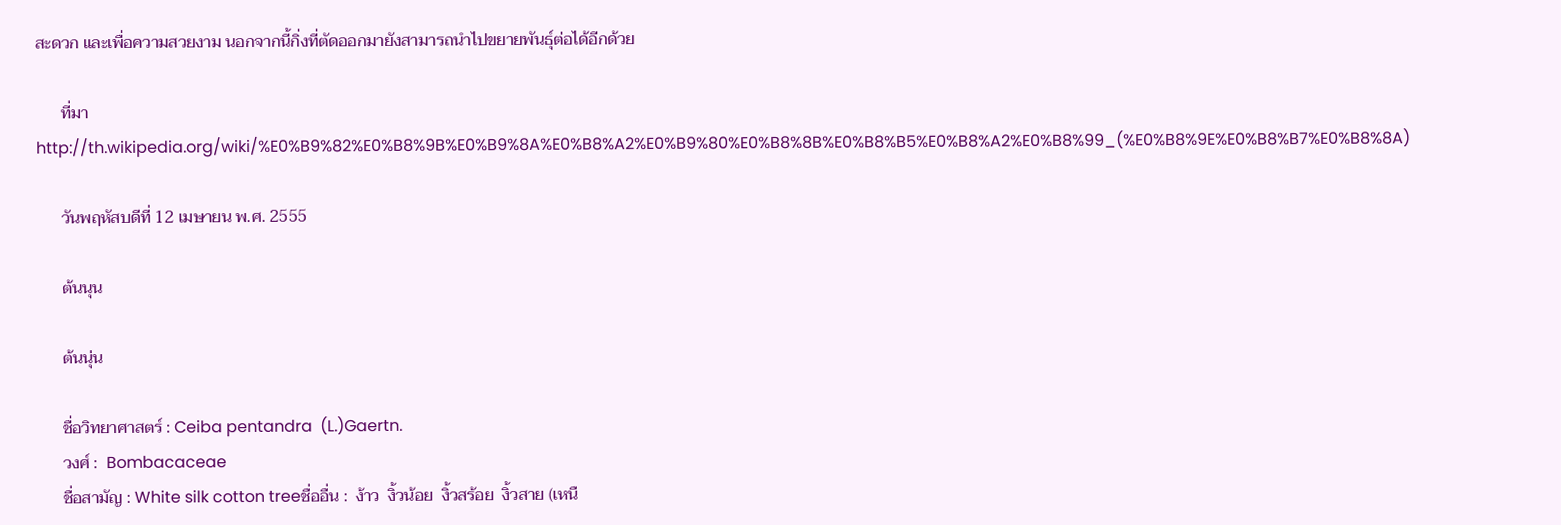สะดวก และเพื่อความสวยงาม นอกจากนี้กิ่งที่ตัดออกมายังสามารถนำไปขยายพันธุ์ต่อได้อีกด้วย

      ที่มาhttp://th.wikipedia.org/wiki/%E0%B9%82%E0%B8%9B%E0%B9%8A%E0%B8%A2%E0%B9%80%E0%B8%8B%E0%B8%B5%E0%B8%A2%E0%B8%99_(%E0%B8%9E%E0%B8%B7%E0%B8%8A)

      วันพฤหัสบดีที่ 12 เมษายน พ.ศ. 2555

      ต้นนุน

      ต้นนุ่น

      ชื่อวิทยาศาสตร์ : Ceiba pentandra  (L.)Gaertn.
      วงศ์ :  Bombacaceae
      ชื่อสามัญ : White silk cotton treeชื่ออื่น :  ง้าว  งิ้วน้อย  งิ้วสร้อย  งิ้วสาย (เหนื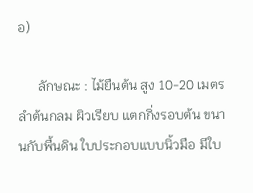อ)

      ลักษณะ : ไม้ยืนต้น สูง 10-20 เมตร ลำต้นกลม ผิวเรียบ แตกกิ่งรอบต้น ขนานกับพื้นดิน ใบประกอบแบบนิ้วมือ มีใบ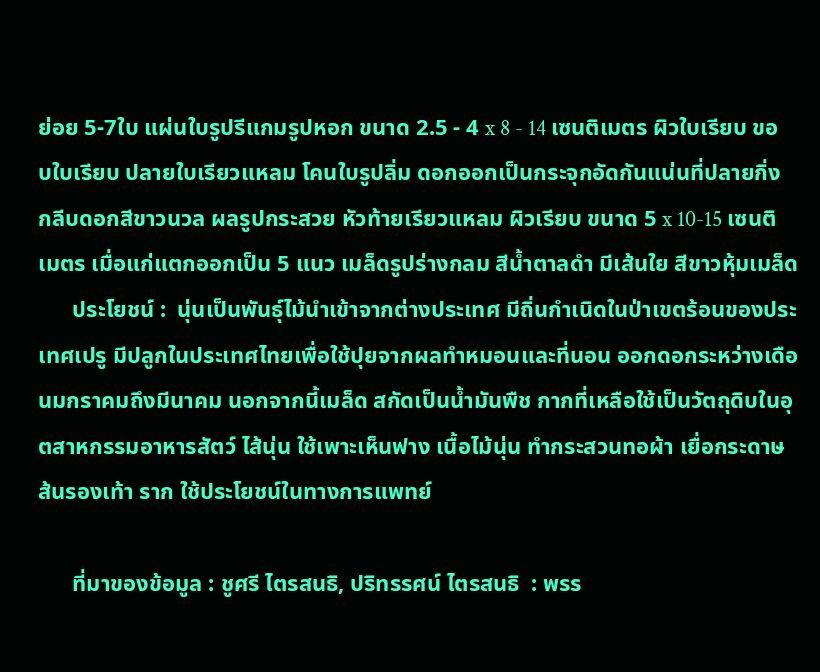ย่อย 5-7ใบ แผ่นใบรูปรีแกมรูปหอก ขนาด 2.5 - 4 x 8 - 14 เซนติเมตร ผิวใบเรียบ ขอบใบเรียบ ปลายใบเรียวแหลม โคนใบรูปลิ่ม ดอกออกเป็นกระจุกอัดกันแน่นที่ปลายกิ่ง กลีบดอกสีขาวนวล ผลรูปกระสวย หัวท้ายเรียวแหลม ผิวเรียบ ขนาด 5 x 10-15 เซนติเมตร เมื่อแก่แตกออกเป็น 5 แนว เมล็ดรูปร่างกลม สีน้ำตาลดำ มีเส้นใย สีขาวหุ้มเมล็ด
      ประโยชน์ :  นุ่นเป็นพันธุ์ไม้นำเข้าจากต่างประเทศ มีถิ่นกำเนิดในป่าเขตร้อนของประเทศเปรู มีปลูกในประเทศไทยเพื่อใช้ปุยจากผลทำหมอนและที่นอน ออกดอกระหว่างเดือนมกราคมถึงมีนาคม นอกจากนี้เมล็ด สกัดเป็นน้ำมันพืช กากที่เหลือใช้เป็นวัตถุดิบในอุตสาหกรรมอาหารสัตว์ ไส้นุ่น ใช้เพาะเห็นฟาง เนื้อไม้นุ่น ทำกระสวนทอผ้า เยื่อกระดาษ ส้นรองเท้า ราก ใช้ประโยชน์ในทางการแพทย์

      ที่มาของข้อมูล : ชูศรี ไตรสนธิ, ปริทรรศน์ ไตรสนธิ  : พรร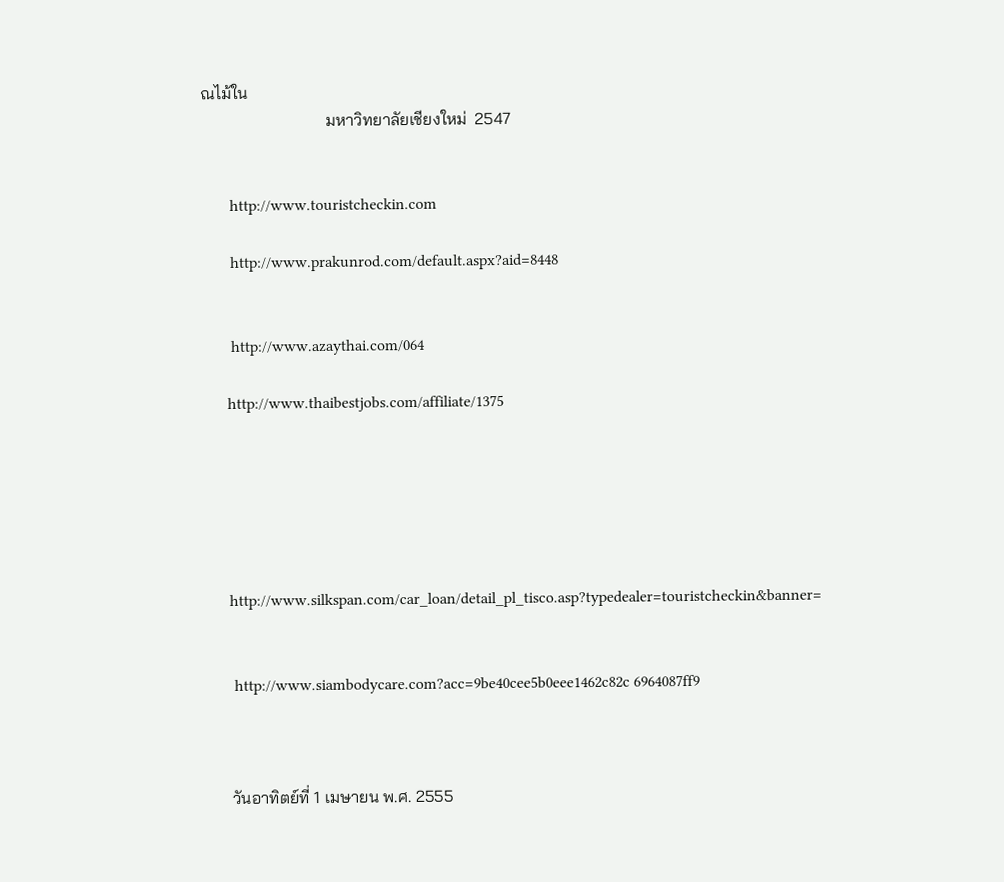ณไม้ใน
                              มหาวิทยาลัยเชียงใหม่  2547


       http://www.touristcheckin.com

       http://www.prakunrod.com/default.aspx?aid=8448


       http://www.azaythai.com/064

      http://www.thaibestjobs.com/affiliate/1375






      http://www.silkspan.com/car_loan/detail_pl_tisco.asp?typedealer=touristcheckin&banner=


       http://www.siambodycare.com?acc=9be40cee5b0eee1462c82c 6964087ff9



      วันอาทิตย์ที่ 1 เมษายน พ.ศ. 2555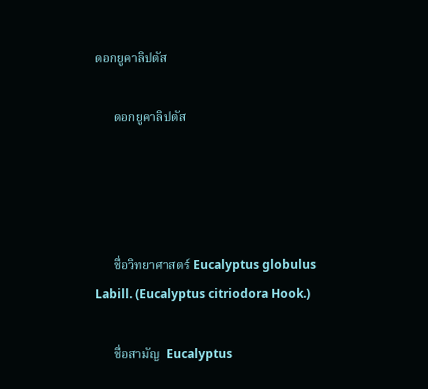ดอกยูคาลิปตัส

      ดอกยูคาลิปตัส




      ชื่อวิทยาศาสตร์ Eucalyptus globulus  Labill. (Eucalyptus citriodora Hook.)

      ชื่อสามัญ  Eucalyptus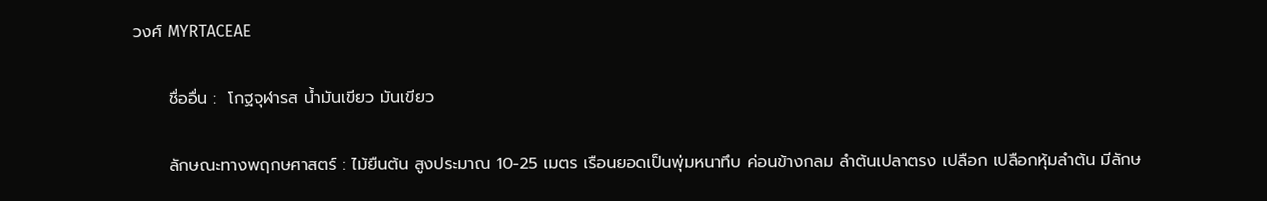วงศ์ MYRTACEAE

      ชื่ออื่น :  โกฐจุฬารส น้ำมันเขียว มันเขียว

      ลักษณะทางพฤกษศาสตร์ : ไม้ยืนต้น สูงประมาณ 10-25 เมตร เรือนยอดเป็นพุ่มหนาทึบ ค่อนข้างกลม ลำต้นเปลาตรง เปลือก เปลือกหุ้มลำต้น มีลักษ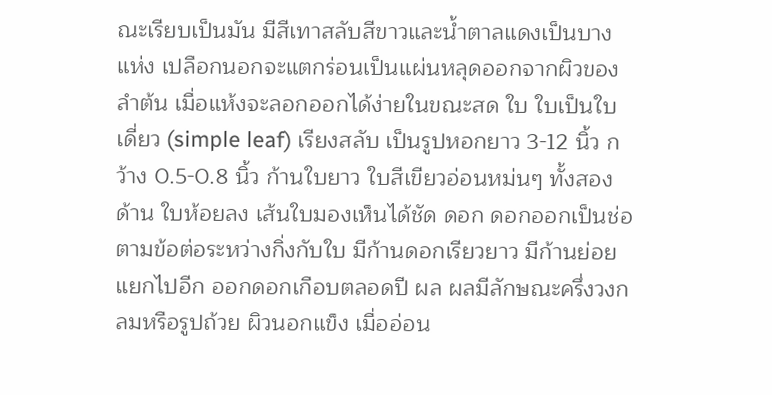ณะเรียบเป็นมัน มีสีเทาสลับสีขาวและน้ำตาลแดงเป็นบางแห่ง เปลือกนอกจะแตกร่อนเป็นแผ่นหลุดออกจากผิวของลำต้น เมื่อแห้งจะลอกออกได้ง่ายในขณะสด ใบ ใบเป็นใบเดี่ยว (simple leaf) เรียงสลับ เป็นรูปหอกยาว 3-12 นิ้ว กว้าง 0.5-0.8 นิ้ว ก้านใบยาว ใบสีเขียวอ่อนหม่นๆ ทั้งสองด้าน ใบห้อยลง เส้นใบมองเห็นได้ชัด ดอก ดอกออกเป็นช่อ ตามข้อต่อระหว่างกิ่งกับใบ มีก้านดอกเรียวยาว มีก้านย่อยแยกไปอีก ออกดอกเกือบตลอดปี ผล ผลมีลักษณะครึ่งวงกลมหรือรูปถ้วย ผิวนอกแข็ง เมื่ออ่อน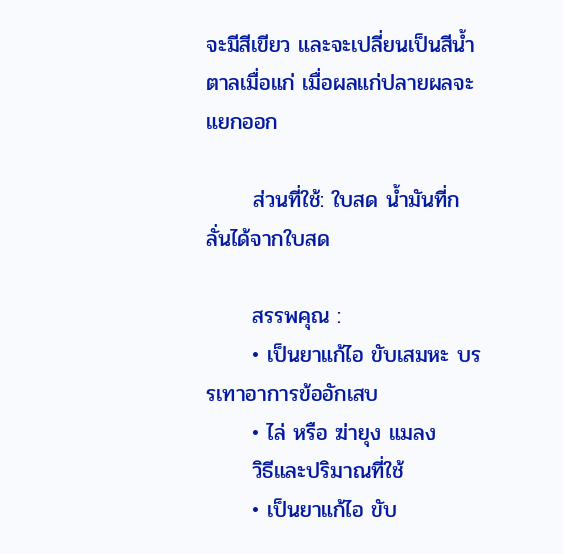จะมีสีเขียว และจะเปลี่ยนเป็นสีน้ำตาลเมื่อแก่ เมื่อผลแก่ปลายผลจะแยกออก

      ส่วนที่ใช้: ใบสด น้ำมันที่กลั่นได้จากใบสด

      สรรพคุณ :
      • เป็นยาแก้ไอ ขับเสมหะ บรรเทาอาการข้ออักเสบ
      • ไล่ หรือ ฆ่ายุง แมลง
      วิธีและปริมาณที่ใช้
      • เป็นยาแก้ไอ ขับ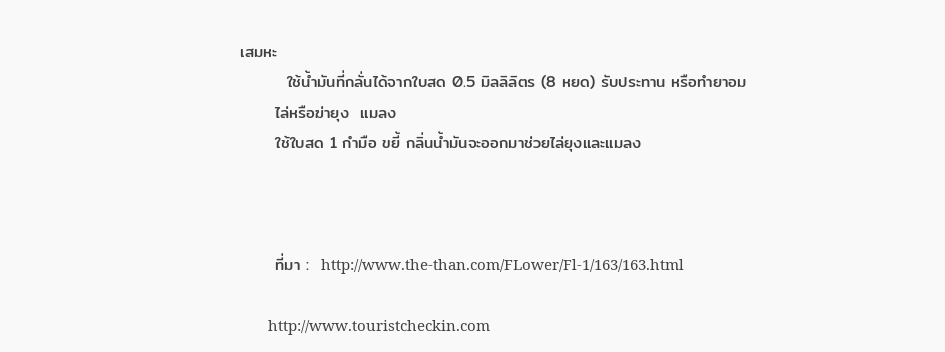เสมหะ
        ใช้น้ำมันที่กลั่นได้จากใบสด 0.5 มิลลิลิตร (8 หยด) รับประทาน หรือทำยาอม
      ไล่หรือฆ่ายุง  แมลง
      ใช้ใบสด 1 กำมือ ขยี้ กลิ่นน้ำมันจะออกมาช่วยไล่ยุงและแมลง



      ที่มา :  http://www.the-than.com/FLower/Fl-1/163/163.html

       http://www.touristcheckin.com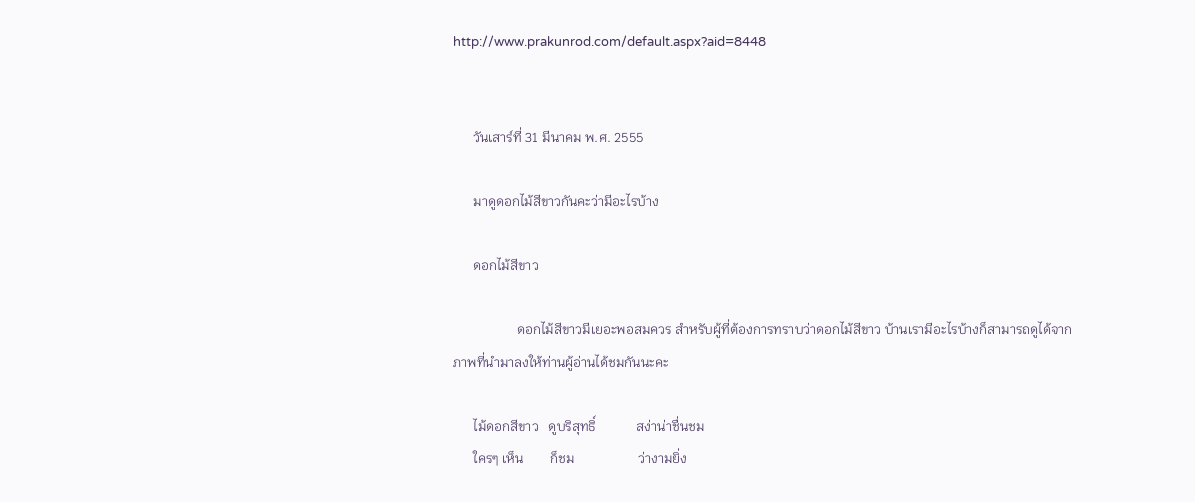http://www.prakunrod.com/default.aspx?aid=8448


      วันเสาร์ที่ 31 มีนาคม พ.ศ. 2555

      มาดูดอกไม้สีขาวกันคะว่ามีอะไรบ้าง

      ดอกไม้สีขาว

                   ดอกไม้สีขาวมีเยอะพอสมควร สำหรับผู้ที่ต้องการทราบว่าดอกไม้สีขาว บ้านเรามีอะไรบ้างก็สามารถดูได้จากภาพที่นำมาลงให้ท่านผู้อ่านได้ชมกันนะคะ

      ไม้ดอกสีขาว   ดูบริสุทธิ์            สง่าน่าชื่นชม
      ใครๆ เห็น        ก็ชม                   ว่างามยิ่ง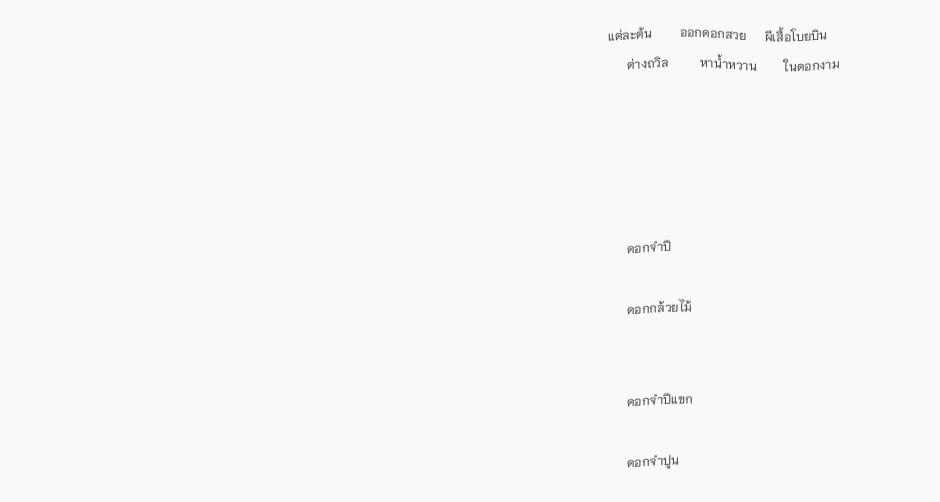แต่ละต้น         ออกดอกสวย      ผีเสื้อโบยบิน
      ต่างถวิล          หาน้ำหวาน         ในดอกงาม





      ดอกจำปี

      ดอกกล้วยไม้


      ดอกจำปีแขก

      ดอกจำปูน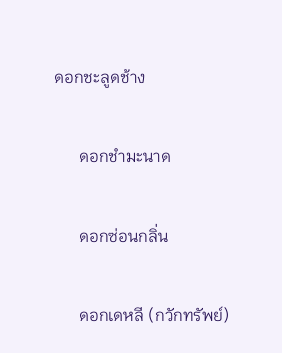ดอกชะลูดช้าง

      ดอกชำมะนาด

      ดอกซ่อนกลิ่น

      ดอกเดหลี (กวักทรัพย์)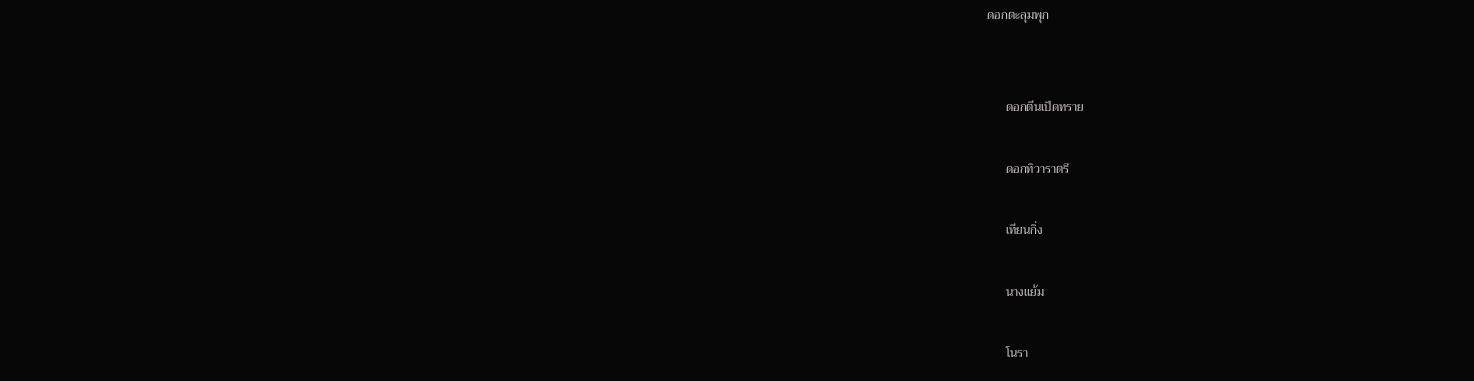ดอกตะลุมพุก


      ดอกตีนเป็ดทราย

      ดอกทิวาราตรี

      เทียนกิ่ง

      นางแย้ม

      โนรา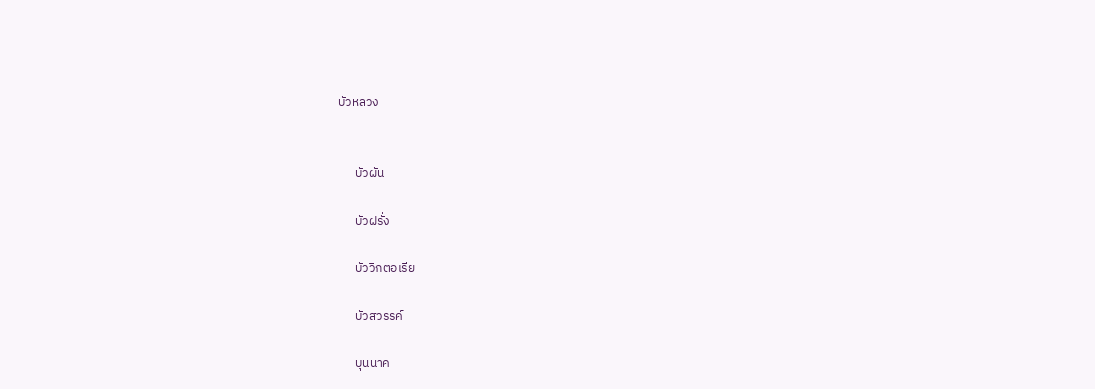บัวหลวง


      บัวผัน

      บัวฝรั่ง

      บัววิกตอเรีย

      บัวสวรรค์

      บุนนาค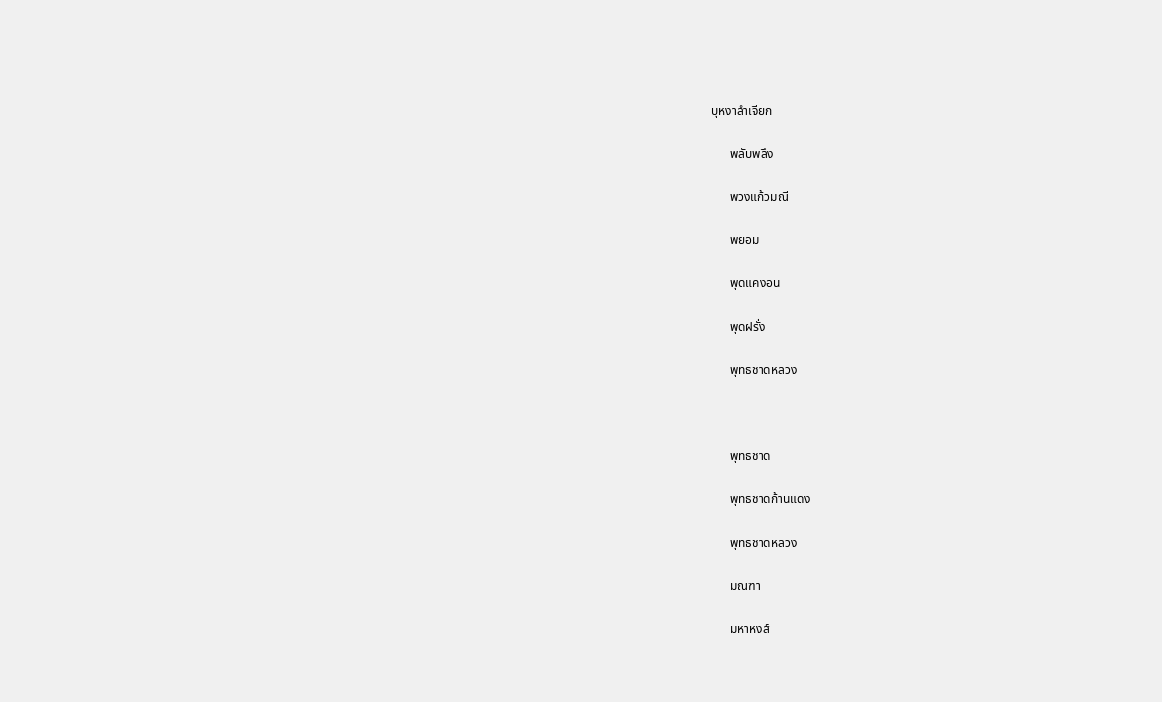บุหงาลำเจียก

      พลับพลึง

      พวงแก้วมณี

      พยอม

      พุดแคงอน

      พุดฝรั่ง

      พุทธชาดหลวง



      พุทธชาด

      พุทธชาดก้านแดง

      พุทธชาดหลวง

      มณฑา

      มหาหงส์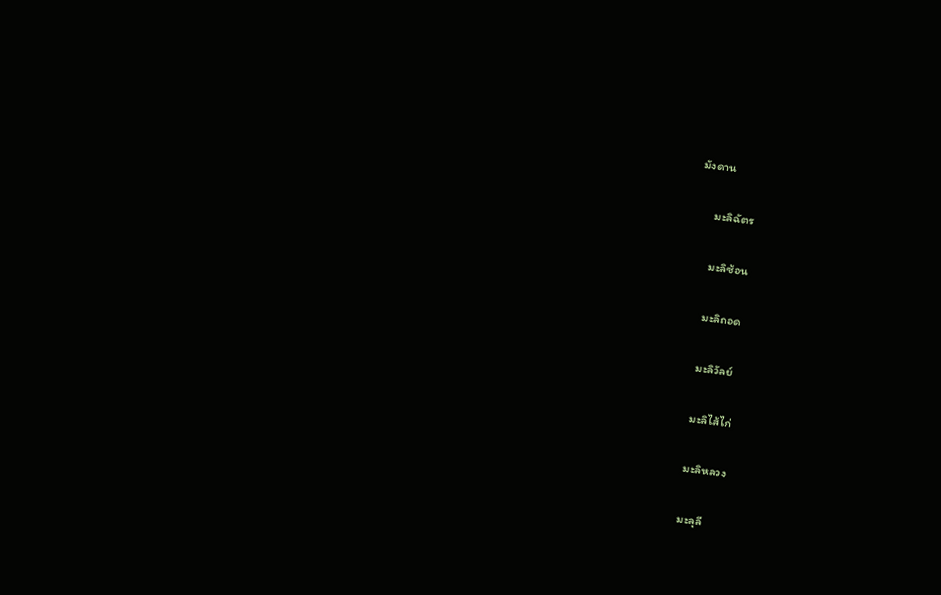มังดาน

      มะลิฉัตร

      มะลิซ้อน

      มะลิถอด

      มะลิวัลย์

      มะลิไส้ไก่

      มะลิหลวง

      มะลุลี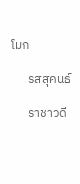โมก

      รสสุคนธ์

      ราชาวดี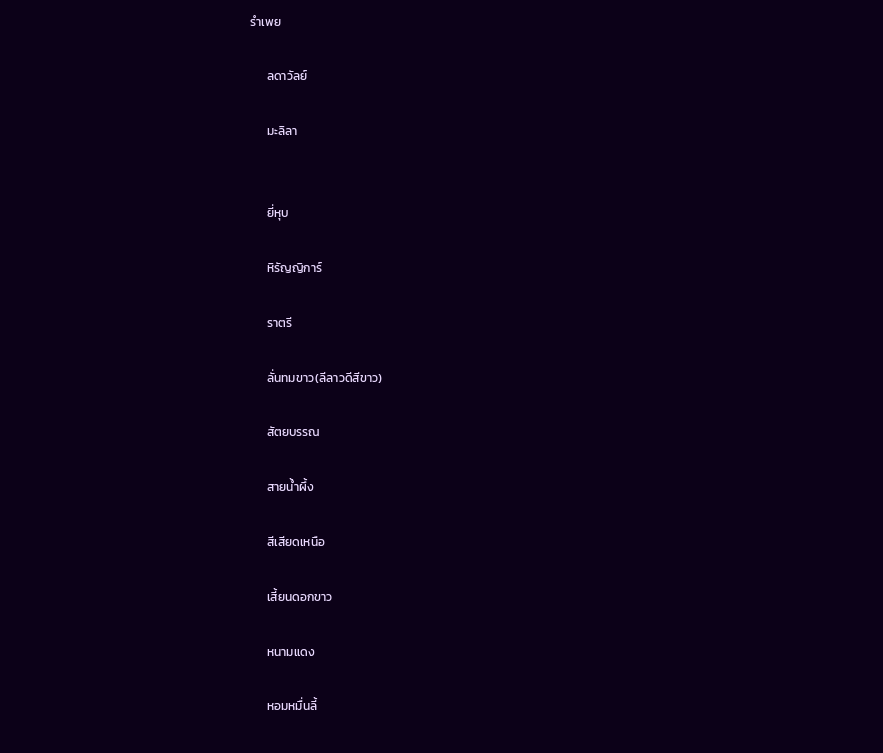รำเพย

      ลดาวัลย์

      มะลิลา


      ยี่หุบ

      หิรัญญิการ์

      ราตรี

      ลั่นทมขาว(ลีลาวดีสีขาว)

      สัตยบรรณ

      สายน้ำผึ้ง

      สีเสียดเหนือ

      เสี้ยนดอกขาว

      หนามแดง

      หอมหมื่นลี้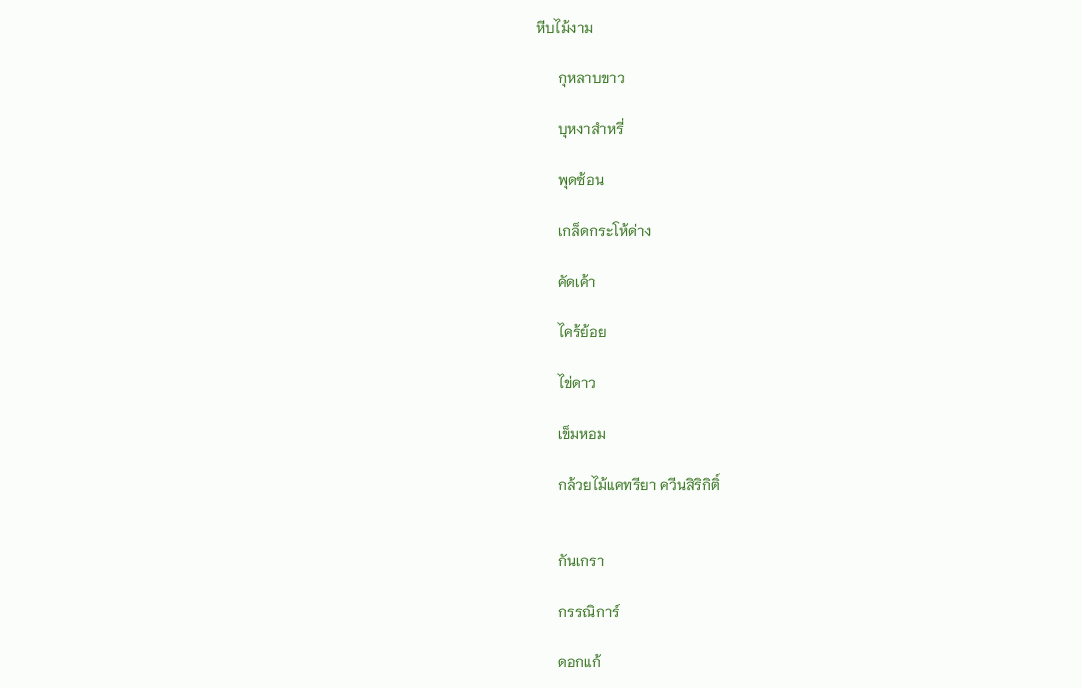หีบไม้งาม

      กุหลาบขาว

      บุหงาสำหรี่

      พุดซ้อน

      เกล็ดกระโห้ด่าง

      คัดเค้า

      ไคร้ย้อย

      ไข่ดาว

      เข็มหอม

      กล้วยไม้แคทรียา ควีนสิริกิติ์


      กันเกรา

      กรรณิการ์

      ดอกแก้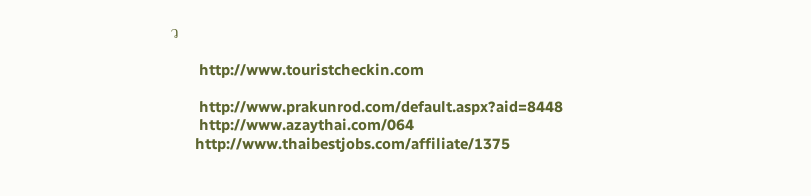ว

       http://www.touristcheckin.com

       http://www.prakunrod.com/default.aspx?aid=8448
       http://www.azaythai.com/064
      http://www.thaibestjobs.com/affiliate/1375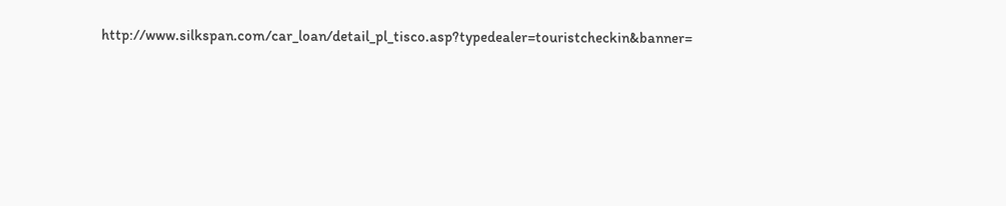http://www.silkspan.com/car_loan/detail_pl_tisco.asp?typedealer=touristcheckin&banner=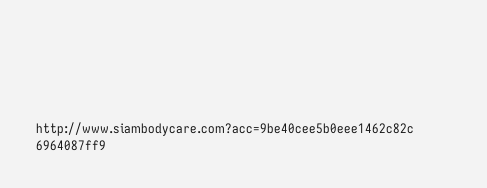http://www.siambodycare.com?acc=9be40cee5b0eee1462c82c 6964087ff9